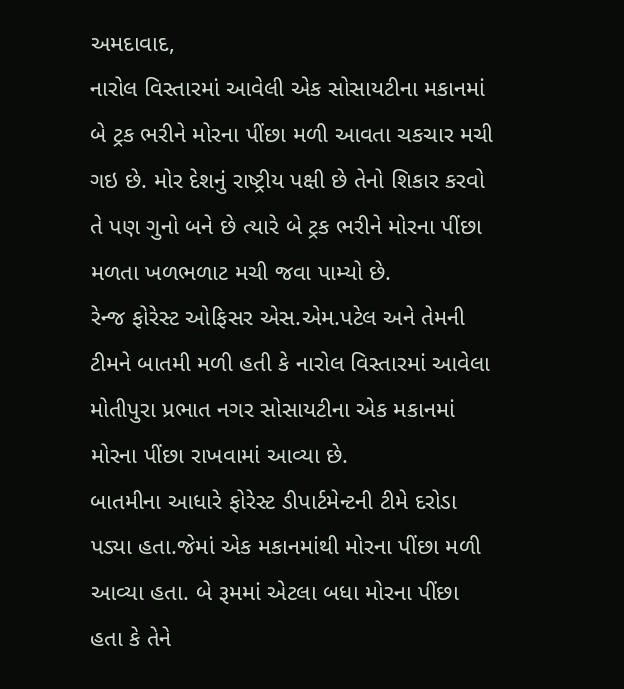અમદાવાદ,
નારોલ વિસ્તારમાં આવેલી એક સોસાયટીના મકાનમાં બે ટ્રક ભરીને મોરના પીંછા મળી આવતા ચકચાર મચી ગઇ છે. મોર દેશનું રાષ્ટ્રીય પક્ષી છે તેનો શિકાર કરવો તે પણ ગુનો બને છે ત્યારે બે ટ્રક ભરીને મોરના પીંછા મળતા ખળભળાટ મચી જવા પામ્યો છે.
રેન્જ ફોરેસ્ટ ઓફિસર એસ.એમ.પટેલ અને તેમની ટીમને બાતમી મળી હતી કે નારોલ વિસ્તારમાં આવેલા મોતીપુરા પ્રભાત નગર સોસાયટીના એક મકાનમાં મોરના પીંછા રાખવામાં આવ્યા છે.
બાતમીના આધારે ફોરેસ્ટ ડીપાર્ટમેન્ટની ટીમે દરોડા પડ્યા હતા.જેમાં એક મકાનમાંથી મોરના પીંછા મળી આવ્યા હતા. બે રૂમમાં એટલા બધા મોરના પીંછા હતા કે તેને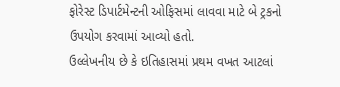ફોરેસ્ટ ડિપાર્ટમેન્ટની ઓફિસમાં લાવવા માટે બે ટ્રકનો ઉપયોગ કરવામાં આવ્યો હતો.
ઉલ્લેખનીય છે કે ઇતિહાસમાં પ્રથમ વખત આટલાં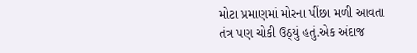મોટા પ્રમાણમાં મોરના પીંછા મળી આવતા તંત્ર પણ ચોકી ઉઠ્યું હતું.એક અંદાજ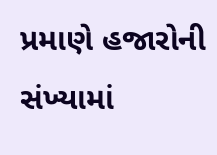પ્રમાણે હજારોની સંખ્યામાં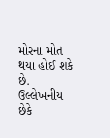મોરના મોત થયા હોઈ શકે છે. ઉલ્લેખનીય છેકે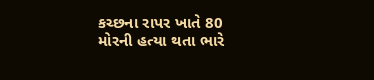કચ્છના રાપર ખાતે 80 મોરની હત્યા થતા ભારે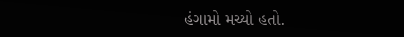હંગામો મચ્યો હતો.